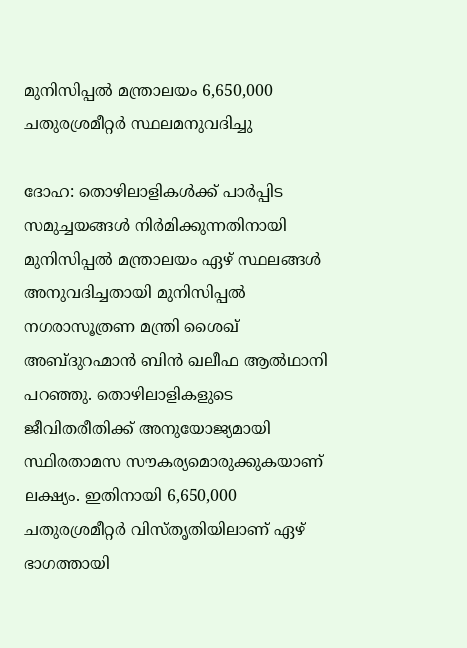മുനിസിപ്പല്‍ മന്ത്രാലയം 6,650,000 ചതുരശ്രമീറ്റര്‍ സ്ഥലമനുവദിച്ചു

ദോഹ: തൊഴിലാളികള്‍ക്ക് പാര്‍പ്പിട സമുച്ചയങ്ങള്‍ നിര്‍മിക്കുന്നതിനായി മുനിസിപ്പല്‍ മന്ത്രാലയം ഏഴ് സ്ഥലങ്ങള്‍ അനുവദിച്ചതായി മുനിസിപ്പല്‍ നഗരാസൂത്രണ മന്ത്രി ശൈഖ് അബ്ദുറഹ്മാന്‍ ബിന്‍ ഖലീഫ ആല്‍ഥാനി പറഞ്ഞു. തൊഴിലാളികളുടെ ജീവിതരീതിക്ക് അനുയോജ്യമായി സ്ഥിരതാമസ സൗകര്യമൊരുക്കുകയാണ് ലക്ഷ്യം. ഇതിനായി 6,650,000 ചതുരശ്രമീറ്റര്‍ വിസ്തൃതിയിലാണ് ഏഴ് ഭാഗത്തായി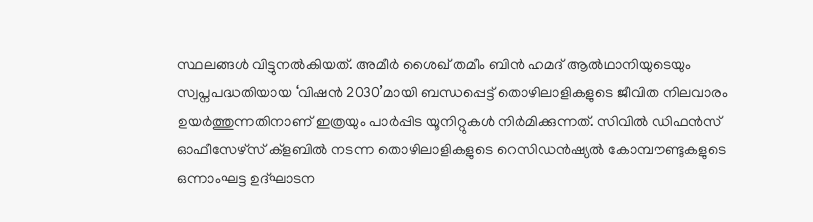സ്ഥലങ്ങള്‍ വിട്ടുനല്‍കിയത്. അമീര്‍ ശൈഖ് തമീം ബിന്‍ ഹമദ് ആല്‍ഥാനിയുടെയും സ്വപ്നപദ്ധതിയായ ‘വിഷന്‍ 2030’മായി ബന്ധപ്പെട്ട് തൊഴിലാളികളുടെ ജീവിത നിലവാരം ഉയര്‍ത്തുന്നതിനാണ് ഇത്രയും പാര്‍പ്പിട യൂനിറ്റുകള്‍ നിര്‍മിക്കുന്നത്. സിവില്‍ ഡിഫന്‍സ് ഓഫീസേഴ്സ് ക്ളബില്‍ നടന്ന തൊഴിലാളികളുടെ റെസിഡന്‍ഷ്യല്‍ കോമ്പൗണ്ടുകളുടെ ഒന്നാംഘട്ട ഉദ്ഘാടന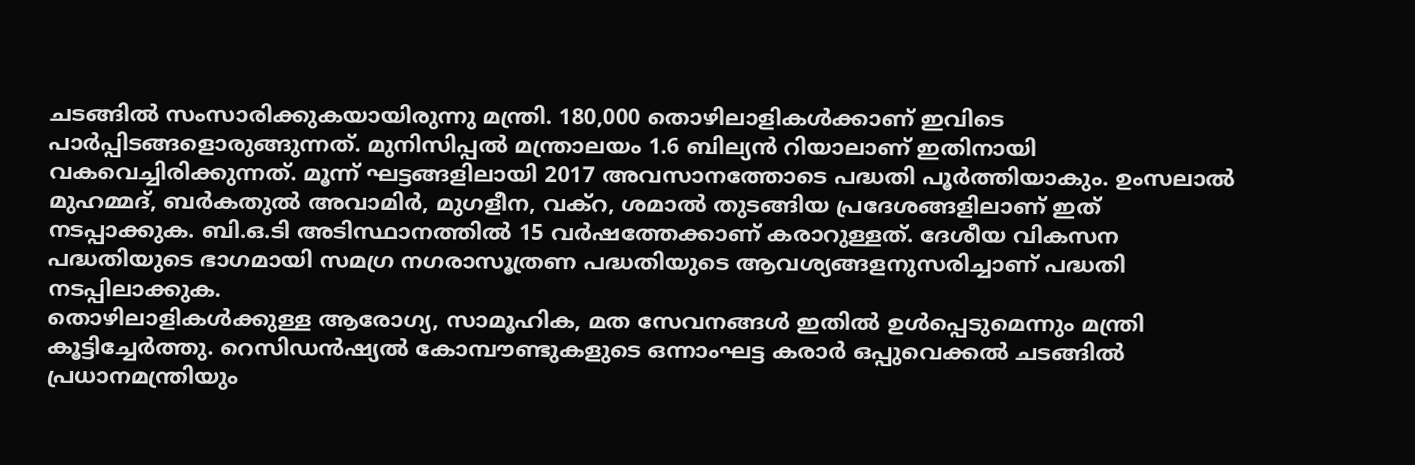ചടങ്ങില്‍ സംസാരിക്കുകയായിരുന്നു മന്ത്രി. 180,000 തൊഴിലാളികള്‍ക്കാണ് ഇവിടെ പാര്‍പ്പിടങ്ങളൊരുങ്ങുന്നത്. മുനിസിപ്പല്‍ മന്ത്രാലയം 1.6 ബില്യന്‍ റിയാലാണ് ഇതിനായി വകവെച്ചിരിക്കുന്നത്. മൂന്ന് ഘട്ടങ്ങളിലായി 2017 അവസാനത്തോടെ പദ്ധതി പൂര്‍ത്തിയാകും. ഉംസലാല്‍ മുഹമ്മദ്, ബര്‍കതുല്‍ അവാമിര്‍, മുഗളീന, വക്റ, ശമാല്‍ തുടങ്ങിയ പ്രദേശങ്ങളിലാണ് ഇത് നടപ്പാക്കുക. ബി.ഒ.ടി അടിസ്ഥാനത്തില്‍ 15 വര്‍ഷത്തേക്കാണ് കരാറുള്ളത്. ദേശീയ വികസന പദ്ധതിയുടെ ഭാഗമായി സമഗ്ര നഗരാസൂത്രണ പദ്ധതിയുടെ ആവശ്യങ്ങളനുസരിച്ചാണ് പദ്ധതി നടപ്പിലാക്കുക.
തൊഴിലാളികള്‍ക്കുള്ള ആരോഗ്യ, സാമൂഹിക, മത സേവനങ്ങള്‍ ഇതില്‍ ഉള്‍പ്പെടുമെന്നും മന്ത്രി കൂട്ടിച്ചേര്‍ത്തു. റെസിഡന്‍ഷ്യല്‍ കോമ്പൗണ്ടുകളുടെ ഒന്നാംഘട്ട കരാര്‍ ഒപ്പുവെക്കല്‍ ചടങ്ങില്‍ പ്രധാനമന്ത്രിയും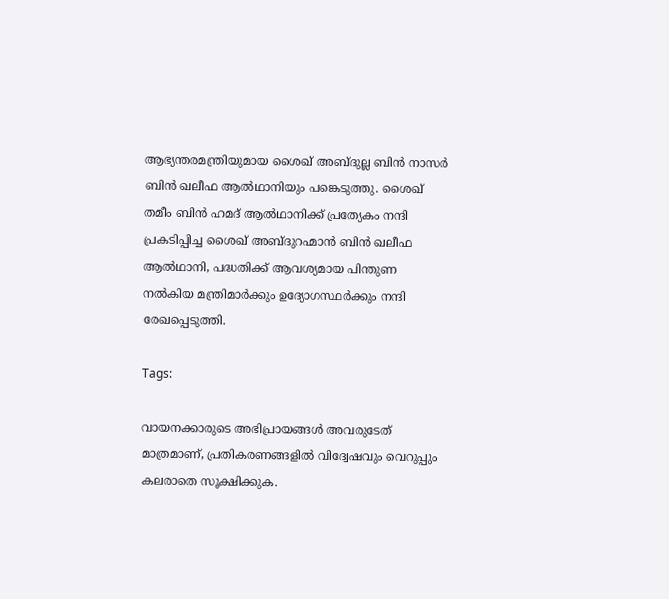ആഭ്യന്തരമന്ത്രിയുമായ ശൈഖ് അബ്ദുല്ല ബിന്‍ നാസര്‍ ബിന്‍ ഖലീഫ ആല്‍ഥാനിയും പങ്കെടുത്തു. ശൈഖ് തമീം ബിന്‍ ഹമദ് ആല്‍ഥാനിക്ക് പ്രത്യേകം നന്ദി പ്രകടിപ്പിച്ച ശൈഖ് അബ്ദുറഹ്മാന്‍ ബിന്‍ ഖലീഫ ആല്‍ഥാനി, പദ്ധതിക്ക് ആവശ്യമായ പിന്തുണ നല്‍കിയ മന്ത്രിമാര്‍ക്കും ഉദ്യോഗസ്ഥര്‍ക്കും നന്ദി രേഖപ്പെടുത്തി.

Tags:

വായനക്കാരുടെ അഭിപ്രായങ്ങള്‍ അവരുടേത് മാത്രമാണ്, പ്രതികരണങ്ങളിൽ വിദ്വേഷവും വെറുപ്പും കലരാതെ സൂക്ഷിക്കുക.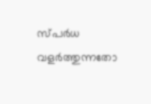സ്പർധ വളർത്തുന്നതോ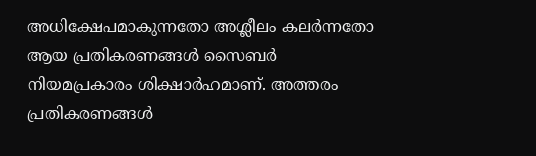അധിക്ഷേപമാകുന്നതോ അശ്ലീലം കലർന്നതോ ആയ പ്രതികരണങ്ങൾ സൈബർ നിയമപ്രകാരം ശിക്ഷാർഹമാണ്. അത്തരം പ്രതികരണങ്ങൾ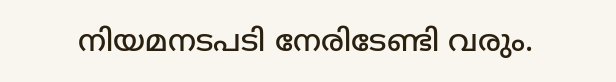നിയമനടപടി നേരിടേണ്ടി വരും.